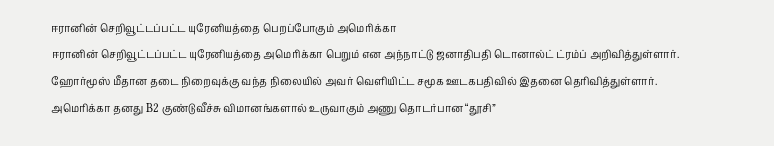ஈரானின் செறிவூட்டப்பட்ட யுரேனியத்தை பெறப்போகும் அமெரிக்கா
ஈரானின் செறிவூட்டப்பட்ட யுரேனியத்தை அமெரிக்கா பெறும் என அந்நாட்டு ஜனாதிபதி டொனால்ட் ட்ரம்ப் அறிவித்துள்ளார்.
ஹோர்மூஸ் மீதான தடை நிறைவுக்கு வந்த நிலையில் அவர் வெளியிட்ட சமூக ஊடகபதிவில் இதனை தெரிவித்துள்ளார்.
அமெரிக்கா தனது B2 குண்டுவீச்சு விமானங்களால் உருவாகும் அணு தொடர்பான “தூசி”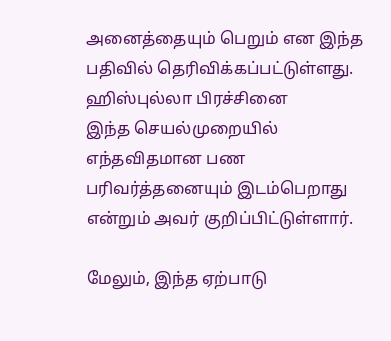அனைத்தையும் பெறும் என இந்த பதிவில் தெரிவிக்கப்பட்டுள்ளது.
ஹிஸ்புல்லா பிரச்சினை
இந்த செயல்முறையில் எந்தவிதமான பண பரிவர்த்தனையும் இடம்பெறாது என்றும் அவர் குறிப்பிட்டுள்ளார்.

மேலும், இந்த ஏற்பாடு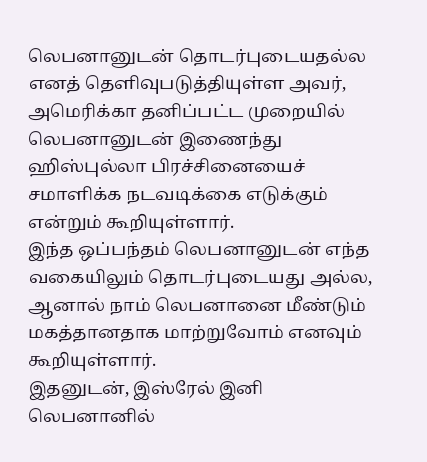லெபனானுடன் தொடர்புடையதல்ல எனத் தெளிவுபடுத்தியுள்ள அவர், அமெரிக்கா தனிப்பட்ட முறையில் லெபனானுடன் இணைந்து ஹிஸ்புல்லா பிரச்சினையைச் சமாளிக்க நடவடிக்கை எடுக்கும் என்றும் கூறியுள்ளார்.
இந்த ஒப்பந்தம் லெபனானுடன் எந்த வகையிலும் தொடர்புடையது அல்ல, ஆனால் நாம் லெபனானை மீண்டும் மகத்தானதாக மாற்றுவோம் எனவும் கூறியுள்ளார்.
இதனுடன், இஸ்ரேல் இனி லெபனானில்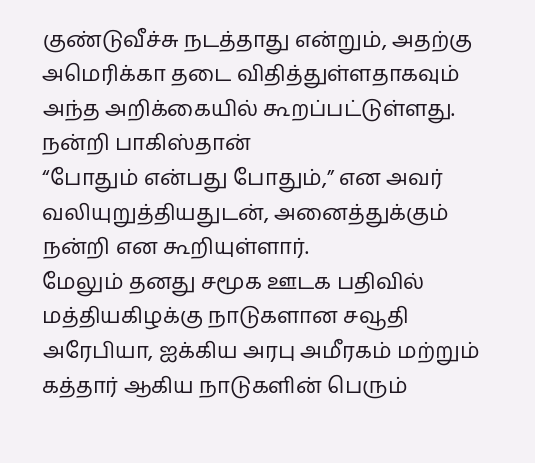குண்டுவீச்சு நடத்தாது என்றும், அதற்கு அமெரிக்கா தடை விதித்துள்ளதாகவும் அந்த அறிக்கையில் கூறப்பட்டுள்ளது.
நன்றி பாகிஸ்தான்
“போதும் என்பது போதும்,” என அவர் வலியுறுத்தியதுடன், அனைத்துக்கும் நன்றி என கூறியுள்ளார்.
மேலும் தனது சமூக ஊடக பதிவில் மத்தியகிழக்கு நாடுகளான சவூதி அரேபியா, ஐக்கிய அரபு அமீரகம் மற்றும் கத்தார் ஆகிய நாடுகளின் பெரும்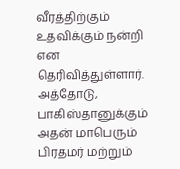வீரத்திற்கும் உதவிக்கும் நன்றி என தெரிவித்துள்ளார்.
அத்தோடு, பாகிஸ்தானுக்கும் அதன் மாபெரும் பிரதமர் மற்றும்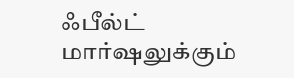ஃபீல்ட் மார்ஷலுக்கும்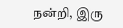நன்றி, இரு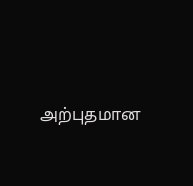அற்புதமான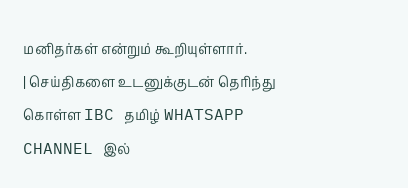மனிதர்கள் என்றும் கூறியுள்ளார்.
| செய்திகளை உடனுக்குடன் தெரிந்து கொள்ள IBC தமிழ் WHATSAPP CHANNEL இல்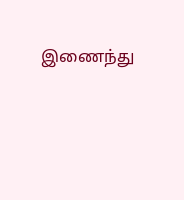இணைந்து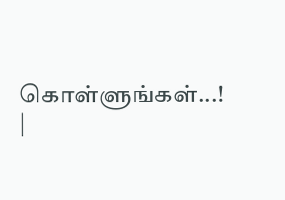கொள்ளுங்கள்...! |